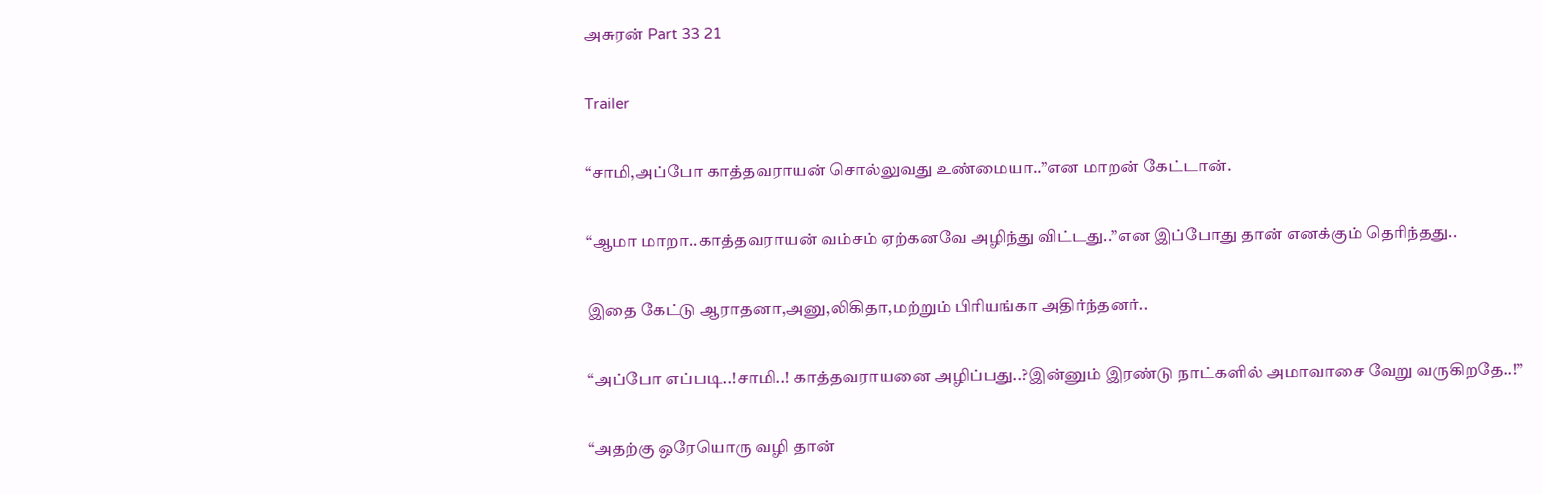அசுரன் Part 33 21

Trailer

“சாமி,அப்போ காத்தவராயன் சொல்லுவது உண்மையா..”என மாறன் கேட்டான்.

“ஆமா மாறா..காத்தவராயன் வம்சம் ஏற்கனவே அழிந்து விட்டது..”என இப்போது தான் எனக்கும் தெரிந்தது..

இதை கேட்டு ஆராதனா,அனு,லிகிதா,மற்றும் பிரியங்கா அதிர்ந்தனர்..

“அப்போ எப்படி..!சாமி..! காத்தவராயனை அழிப்பது..?இன்னும் இரண்டு நாட்களில் அமாவாசை வேறு வருகிறதே..!”

“அதற்கு ஒரேயொரு வழி தான்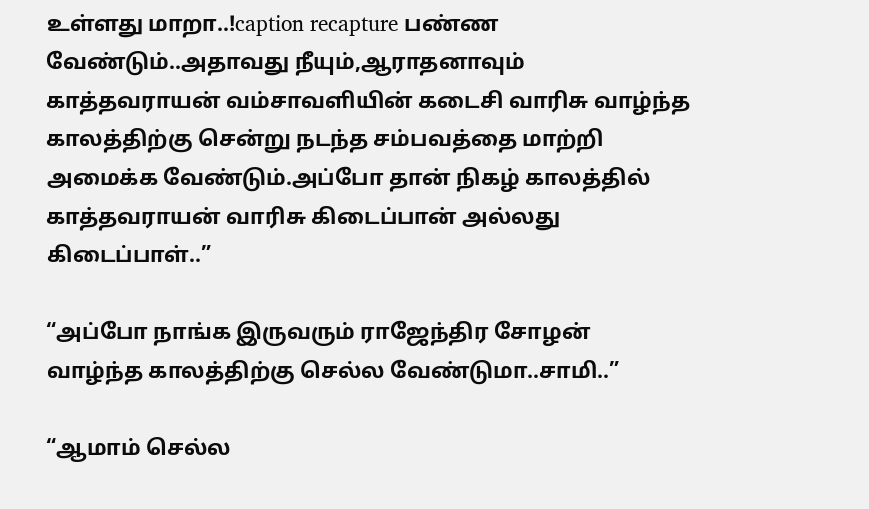உள்ளது மாறா..!caption recapture பண்ண வேண்டும்..அதாவது நீயும்,ஆராதனாவும் காத்தவராயன் வம்சாவளியின் கடைசி வாரிசு வாழ்ந்த காலத்திற்கு சென்று நடந்த சம்பவத்தை மாற்றி அமைக்க வேண்டும்.அப்போ தான் நிகழ் காலத்தில் காத்தவராயன் வாரிசு கிடைப்பான் அல்லது கிடைப்பாள்..”

“அப்போ நாங்க இருவரும் ராஜேந்திர சோழன் வாழ்ந்த காலத்திற்கு செல்ல வேண்டுமா..சாமி..”

“ஆமாம் செல்ல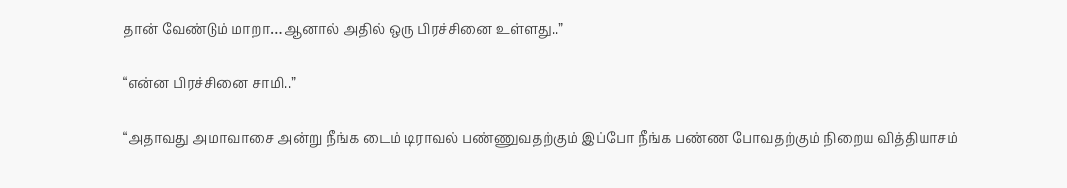தான் வேண்டும் மாறா…ஆனால் அதில் ஒரு பிரச்சினை உள்ளது..”

“என்ன பிரச்சினை சாமி..”

“அதாவது அமாவாசை அன்று நீங்க டைம் டிராவல் பண்ணுவதற்கும் இப்போ நீங்க பண்ண போவதற்கும் நிறைய வித்தியாசம்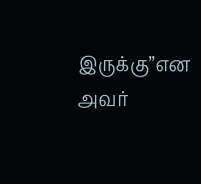இருக்கு”என அவர்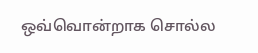ஒவ்வொன்றாக சொல்ல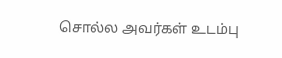சொல்ல அவர்கள் உடம்பு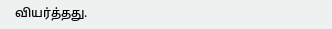வியர்த்தது.